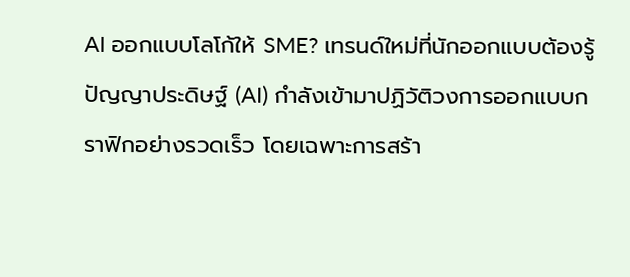AI ออกแบบโลโก้ให้ SME? เทรนด์ใหม่ที่นักออกแบบต้องรู้
ปัญญาประดิษฐ์ (AI) กำลังเข้ามาปฏิวัติวงการออกแบบกราฟิกอย่างรวดเร็ว โดยเฉพาะการสร้า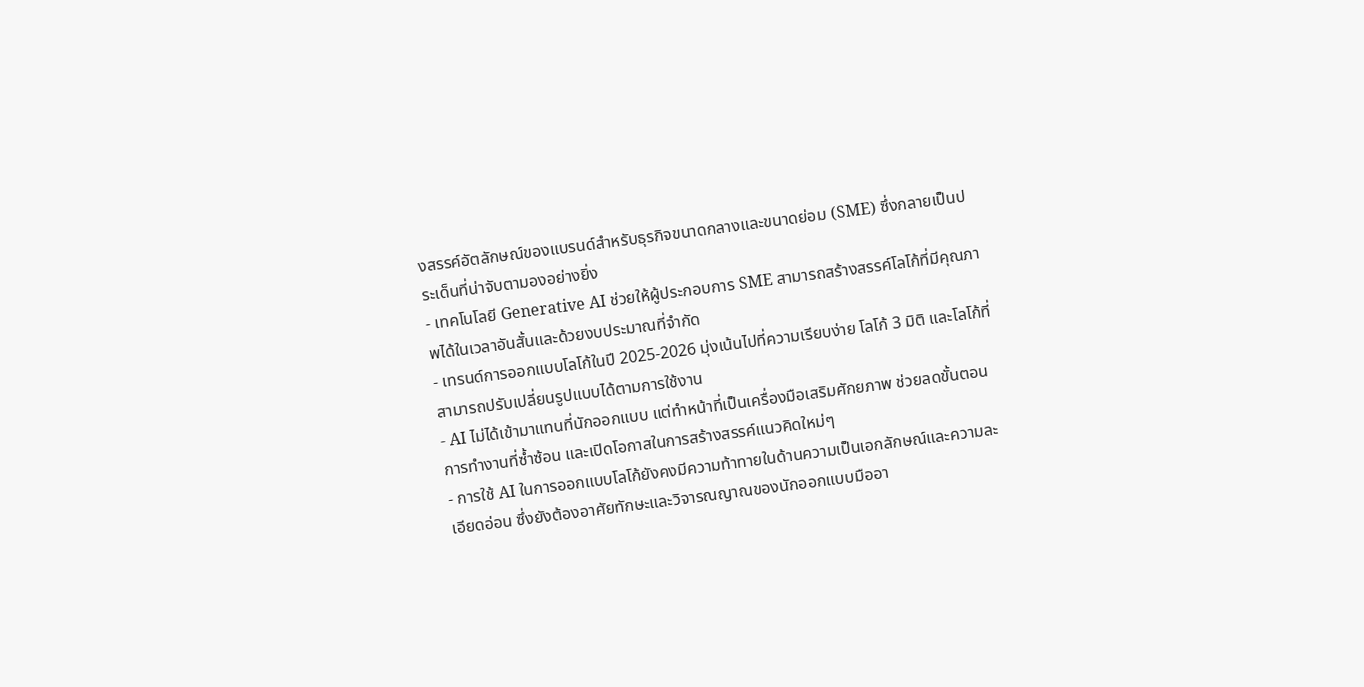งสรรค์อัตลักษณ์ของแบรนด์สำหรับธุรกิจขนาดกลางและขนาดย่อม (SME) ซึ่งกลายเป็นประเด็นที่น่าจับตามองอย่างยิ่ง
- เทคโนโลยี Generative AI ช่วยให้ผู้ประกอบการ SME สามารถสร้างสรรค์โลโก้ที่มีคุณภาพได้ในเวลาอันสั้นและด้วยงบประมาณที่จำกัด
- เทรนด์การออกแบบโลโก้ในปี 2025-2026 มุ่งเน้นไปที่ความเรียบง่าย โลโก้ 3 มิติ และโลโก้ที่สามารถปรับเปลี่ยนรูปแบบได้ตามการใช้งาน
- AI ไม่ได้เข้ามาแทนที่นักออกแบบ แต่ทำหน้าที่เป็นเครื่องมือเสริมศักยภาพ ช่วยลดขั้นตอนการทำงานที่ซ้ำซ้อน และเปิดโอกาสในการสร้างสรรค์แนวคิดใหม่ๆ
- การใช้ AI ในการออกแบบโลโก้ยังคงมีความท้าทายในด้านความเป็นเอกลักษณ์และความละเอียดอ่อน ซึ่งยังต้องอาศัยทักษะและวิจารณญาณของนักออกแบบมืออา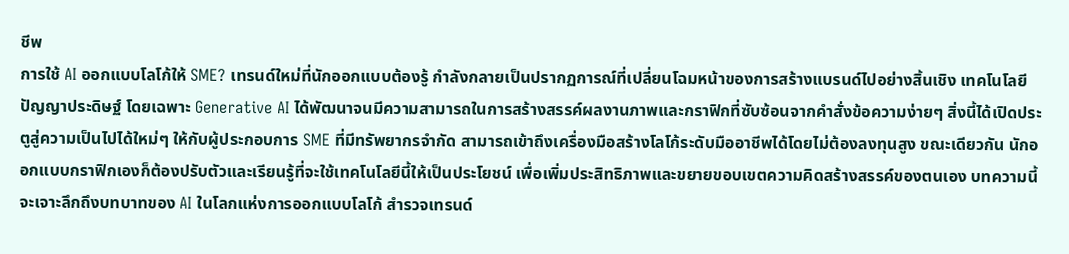ชีพ
การใช้ AI ออกแบบโลโก้ให้ SME? เทรนด์ใหม่ที่นักออกแบบต้องรู้ กำลังกลายเป็นปรากฏการณ์ที่เปลี่ยนโฉมหน้าของการสร้างแบรนด์ไปอย่างสิ้นเชิง เทคโนโลยีปัญญาประดิษฐ์ โดยเฉพาะ Generative AI ได้พัฒนาจนมีความสามารถในการสร้างสรรค์ผลงานภาพและกราฟิกที่ซับซ้อนจากคำสั่งข้อความง่ายๆ สิ่งนี้ได้เปิดประตูสู่ความเป็นไปได้ใหม่ๆ ให้กับผู้ประกอบการ SME ที่มีทรัพยากรจำกัด สามารถเข้าถึงเครื่องมือสร้างโลโก้ระดับมืออาชีพได้โดยไม่ต้องลงทุนสูง ขณะเดียวกัน นักออกแบบกราฟิกเองก็ต้องปรับตัวและเรียนรู้ที่จะใช้เทคโนโลยีนี้ให้เป็นประโยชน์ เพื่อเพิ่มประสิทธิภาพและขยายขอบเขตความคิดสร้างสรรค์ของตนเอง บทความนี้จะเจาะลึกถึงบทบาทของ AI ในโลกแห่งการออกแบบโลโก้ สำรวจเทรนด์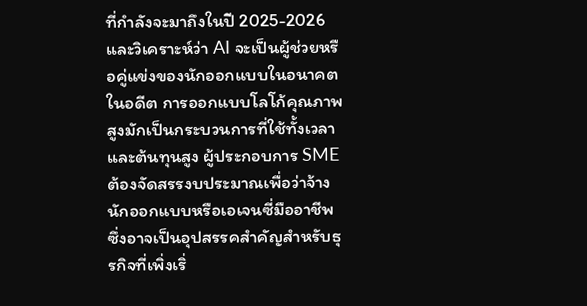ที่กำลังจะมาถึงในปี 2025-2026 และวิเคราะห์ว่า AI จะเป็นผู้ช่วยหรือคู่แข่งของนักออกแบบในอนาคต
ในอดีต การออกแบบโลโก้คุณภาพสูงมักเป็นกระบวนการที่ใช้ทั้งเวลาและต้นทุนสูง ผู้ประกอบการ SME ต้องจัดสรรงบประมาณเพื่อว่าจ้างนักออกแบบหรือเอเจนซี่มืออาชีพ ซึ่งอาจเป็นอุปสรรคสำคัญสำหรับธุรกิจที่เพิ่งเริ่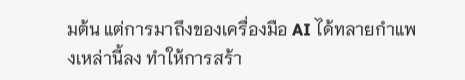มต้น แต่การมาถึงของเครื่องมือ AI ได้ทลายกำแพงเหล่านี้ลง ทำให้การสร้า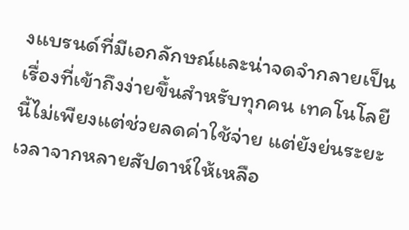งแบรนด์ที่มีเอกลักษณ์และน่าจดจำกลายเป็นเรื่องที่เข้าถึงง่ายขึ้นสำหรับทุกคน เทคโนโลยีนี้ไม่เพียงแต่ช่วยลดค่าใช้จ่าย แต่ยังย่นระยะเวลาจากหลายสัปดาห์ให้เหลือ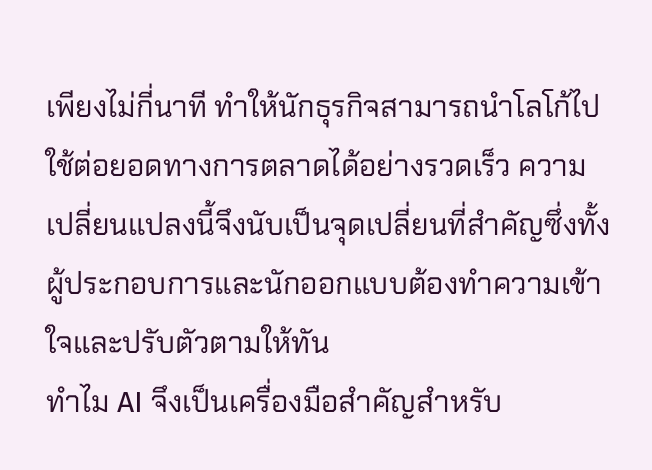เพียงไม่กี่นาที ทำให้นักธุรกิจสามารถนำโลโก้ไปใช้ต่อยอดทางการตลาดได้อย่างรวดเร็ว ความเปลี่ยนแปลงนี้จึงนับเป็นจุดเปลี่ยนที่สำคัญซึ่งทั้งผู้ประกอบการและนักออกแบบต้องทำความเข้าใจและปรับตัวตามให้ทัน
ทำไม AI จึงเป็นเครื่องมือสำคัญสำหรับ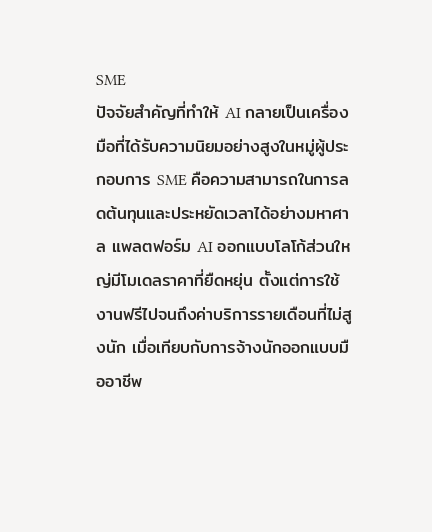SME
ปัจจัยสำคัญที่ทำให้ AI กลายเป็นเครื่องมือที่ได้รับความนิยมอย่างสูงในหมู่ผู้ประกอบการ SME คือความสามารถในการลดต้นทุนและประหยัดเวลาได้อย่างมหาศาล แพลตฟอร์ม AI ออกแบบโลโก้ส่วนใหญ่มีโมเดลราคาที่ยืดหยุ่น ตั้งแต่การใช้งานฟรีไปจนถึงค่าบริการรายเดือนที่ไม่สูงนัก เมื่อเทียบกับการจ้างนักออกแบบมืออาชีพ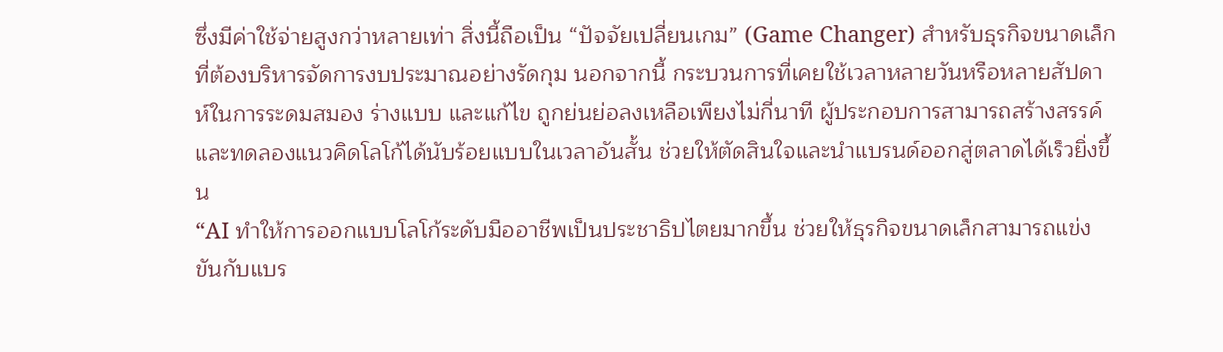ซึ่งมีค่าใช้จ่ายสูงกว่าหลายเท่า สิ่งนี้ถือเป็น “ปัจจัยเปลี่ยนเกม” (Game Changer) สำหรับธุรกิจขนาดเล็กที่ต้องบริหารจัดการงบประมาณอย่างรัดกุม นอกจากนี้ กระบวนการที่เคยใช้เวลาหลายวันหรือหลายสัปดาห์ในการระดมสมอง ร่างแบบ และแก้ไข ถูกย่นย่อลงเหลือเพียงไม่กี่นาที ผู้ประกอบการสามารถสร้างสรรค์และทดลองแนวคิดโลโก้ได้นับร้อยแบบในเวลาอันสั้น ช่วยให้ตัดสินใจและนำแบรนด์ออกสู่ตลาดได้เร็วยิ่งขึ้น
“AI ทำให้การออกแบบโลโก้ระดับมืออาชีพเป็นประชาธิปไตยมากขึ้น ช่วยให้ธุรกิจขนาดเล็กสามารถแข่งขันกับแบร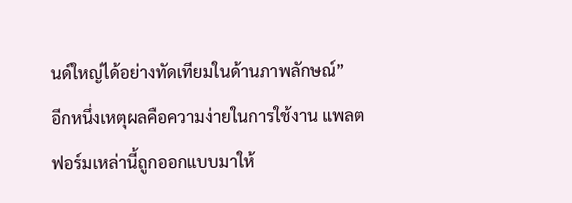นด์ใหญ่ได้อย่างทัดเทียมในด้านภาพลักษณ์”
อีกหนึ่งเหตุผลคือความง่ายในการใช้งาน แพลตฟอร์มเหล่านี้ถูกออกแบบมาให้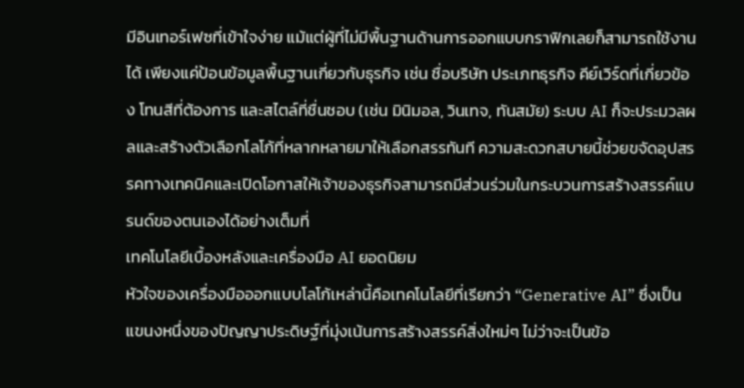มีอินเทอร์เฟซที่เข้าใจง่าย แม้แต่ผู้ที่ไม่มีพื้นฐานด้านการออกแบบกราฟิกเลยก็สามารถใช้งานได้ เพียงแค่ป้อนข้อมูลพื้นฐานเกี่ยวกับธุรกิจ เช่น ชื่อบริษัท ประเภทธุรกิจ คีย์เวิร์ดที่เกี่ยวข้อง โทนสีที่ต้องการ และสไตล์ที่ชื่นชอบ (เช่น มินิมอล, วินเทจ, ทันสมัย) ระบบ AI ก็จะประมวลผลและสร้างตัวเลือกโลโก้ที่หลากหลายมาให้เลือกสรรทันที ความสะดวกสบายนี้ช่วยขจัดอุปสรรคทางเทคนิคและเปิดโอกาสให้เจ้าของธุรกิจสามารถมีส่วนร่วมในกระบวนการสร้างสรรค์แบรนด์ของตนเองได้อย่างเต็มที่
เทคโนโลยีเบื้องหลังและเครื่องมือ AI ยอดนิยม
หัวใจของเครื่องมือออกแบบโลโก้เหล่านี้คือเทคโนโลยีที่เรียกว่า “Generative AI” ซึ่งเป็นแขนงหนึ่งของปัญญาประดิษฐ์ที่มุ่งเน้นการสร้างสรรค์สิ่งใหม่ๆ ไม่ว่าจะเป็นข้อ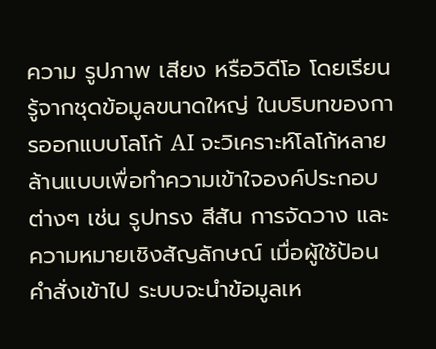ความ รูปภาพ เสียง หรือวิดีโอ โดยเรียนรู้จากชุดข้อมูลขนาดใหญ่ ในบริบทของการออกแบบโลโก้ AI จะวิเคราะห์โลโก้หลายล้านแบบเพื่อทำความเข้าใจองค์ประกอบต่างๆ เช่น รูปทรง สีสัน การจัดวาง และความหมายเชิงสัญลักษณ์ เมื่อผู้ใช้ป้อนคำสั่งเข้าไป ระบบจะนำข้อมูลเห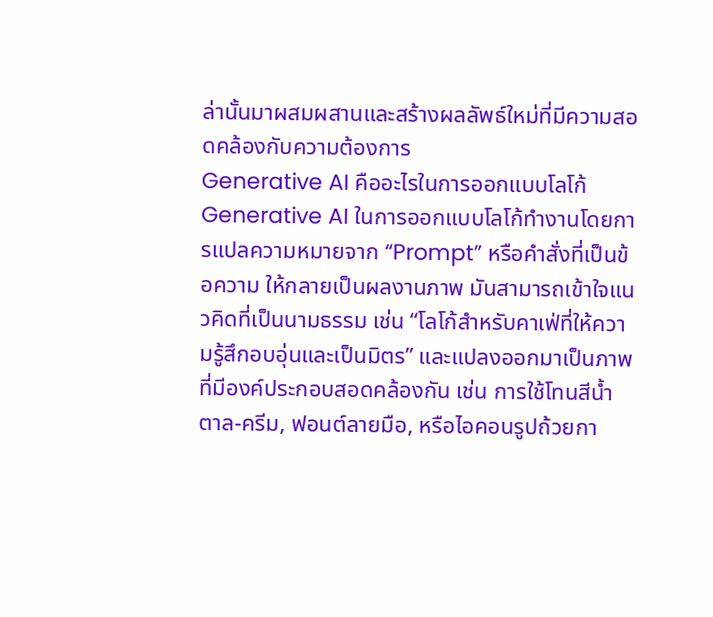ล่านั้นมาผสมผสานและสร้างผลลัพธ์ใหม่ที่มีความสอดคล้องกับความต้องการ
Generative AI คืออะไรในการออกแบบโลโก้
Generative AI ในการออกแบบโลโก้ทำงานโดยการแปลความหมายจาก “Prompt” หรือคำสั่งที่เป็นข้อความ ให้กลายเป็นผลงานภาพ มันสามารถเข้าใจแนวคิดที่เป็นนามธรรม เช่น “โลโก้สำหรับคาเฟ่ที่ให้ความรู้สึกอบอุ่นและเป็นมิตร” และแปลงออกมาเป็นภาพที่มีองค์ประกอบสอดคล้องกัน เช่น การใช้โทนสีน้ำตาล-ครีม, ฟอนต์ลายมือ, หรือไอคอนรูปถ้วยกา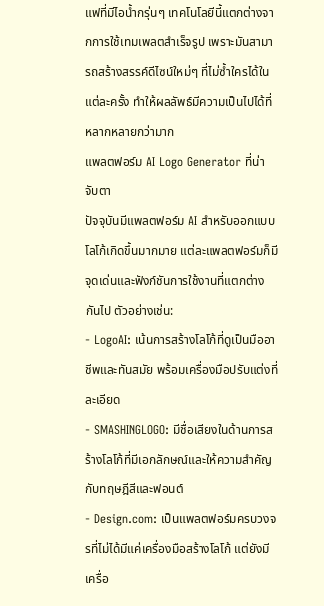แฟที่มีไอน้ำกรุ่นๆ เทคโนโลยีนี้แตกต่างจากการใช้เทมเพลตสำเร็จรูป เพราะมันสามารถสร้างสรรค์ดีไซน์ใหม่ๆ ที่ไม่ซ้ำใครได้ในแต่ละครั้ง ทำให้ผลลัพธ์มีความเป็นไปได้ที่หลากหลายกว่ามาก
แพลตฟอร์ม AI Logo Generator ที่น่าจับตา
ปัจจุบันมีแพลตฟอร์ม AI สำหรับออกแบบโลโก้เกิดขึ้นมากมาย แต่ละแพลตฟอร์มก็มีจุดเด่นและฟังก์ชันการใช้งานที่แตกต่างกันไป ตัวอย่างเช่น:
- LogoAI: เน้นการสร้างโลโก้ที่ดูเป็นมืออาชีพและทันสมัย พร้อมเครื่องมือปรับแต่งที่ละเอียด
- SMASHINGLOGO: มีชื่อเสียงในด้านการสร้างโลโก้ที่มีเอกลักษณ์และให้ความสำคัญกับทฤษฎีสีและฟอนต์
- Design.com: เป็นแพลตฟอร์มครบวงจรที่ไม่ได้มีแค่เครื่องมือสร้างโลโก้ แต่ยังมีเครื่อ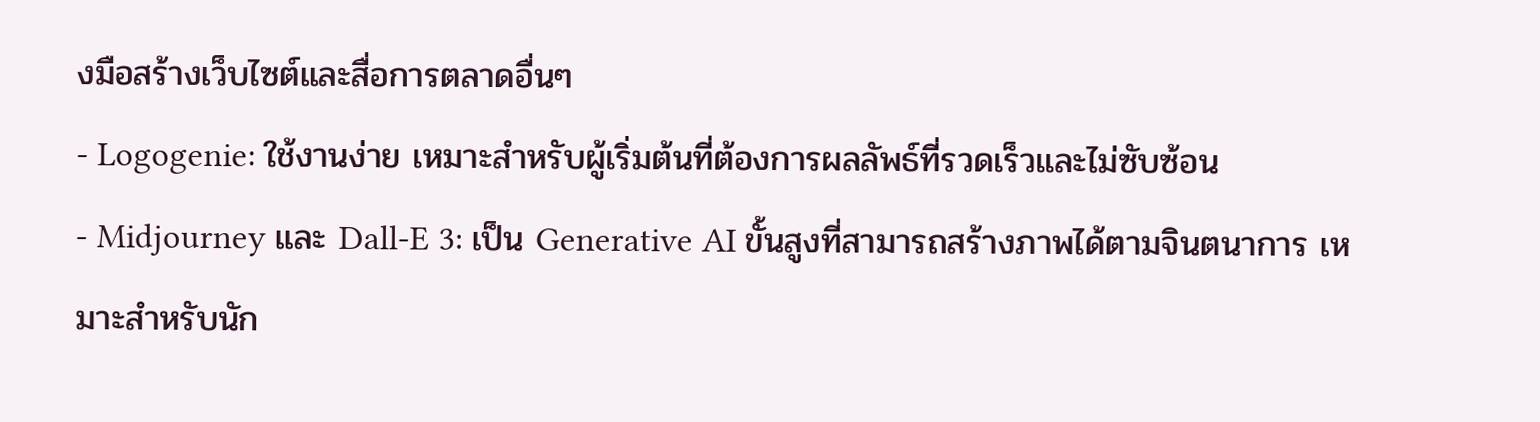งมือสร้างเว็บไซต์และสื่อการตลาดอื่นๆ
- Logogenie: ใช้งานง่าย เหมาะสำหรับผู้เริ่มต้นที่ต้องการผลลัพธ์ที่รวดเร็วและไม่ซับซ้อน
- Midjourney และ Dall-E 3: เป็น Generative AI ขั้นสูงที่สามารถสร้างภาพได้ตามจินตนาการ เหมาะสำหรับนัก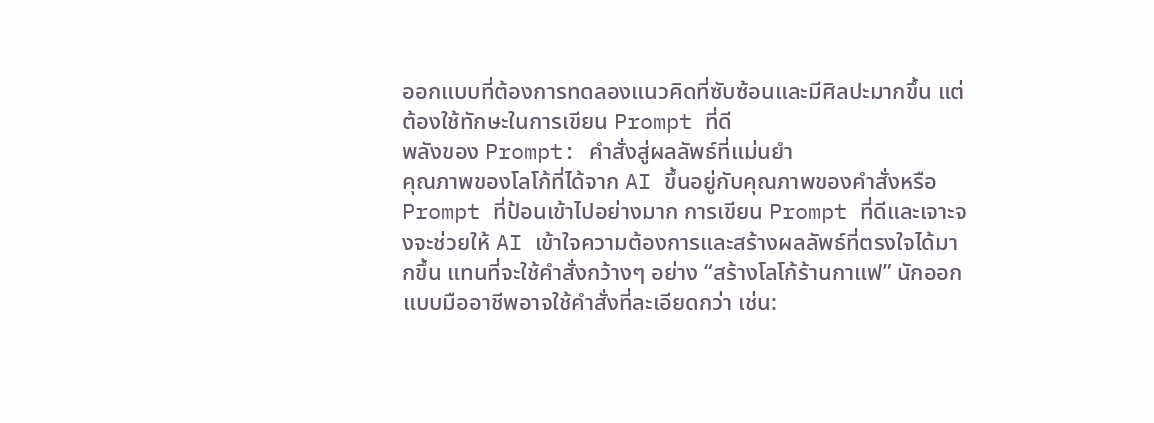ออกแบบที่ต้องการทดลองแนวคิดที่ซับซ้อนและมีศิลปะมากขึ้น แต่ต้องใช้ทักษะในการเขียน Prompt ที่ดี
พลังของ Prompt: คำสั่งสู่ผลลัพธ์ที่แม่นยำ
คุณภาพของโลโก้ที่ได้จาก AI ขึ้นอยู่กับคุณภาพของคำสั่งหรือ Prompt ที่ป้อนเข้าไปอย่างมาก การเขียน Prompt ที่ดีและเจาะจงจะช่วยให้ AI เข้าใจความต้องการและสร้างผลลัพธ์ที่ตรงใจได้มากขึ้น แทนที่จะใช้คำสั่งกว้างๆ อย่าง “สร้างโลโก้ร้านกาแฟ” นักออกแบบมืออาชีพอาจใช้คำสั่งที่ละเอียดกว่า เช่น: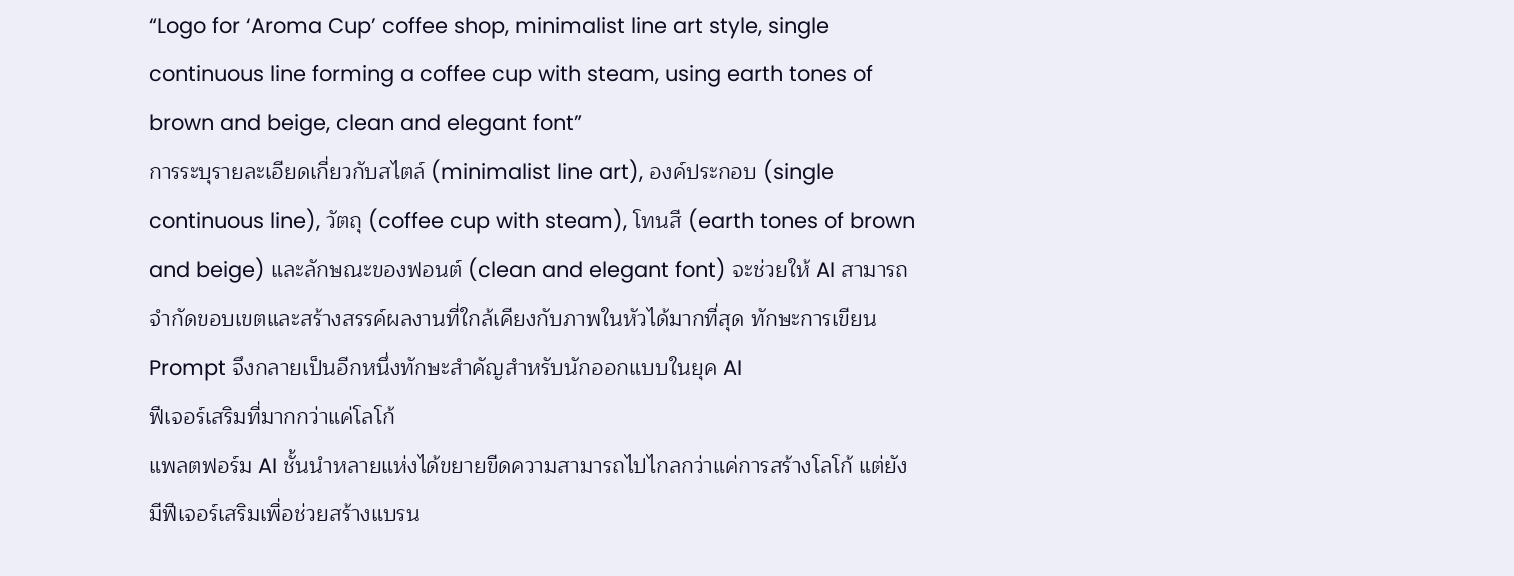“Logo for ‘Aroma Cup’ coffee shop, minimalist line art style, single continuous line forming a coffee cup with steam, using earth tones of brown and beige, clean and elegant font”
การระบุรายละเอียดเกี่ยวกับสไตล์ (minimalist line art), องค์ประกอบ (single continuous line), วัตถุ (coffee cup with steam), โทนสี (earth tones of brown and beige) และลักษณะของฟอนต์ (clean and elegant font) จะช่วยให้ AI สามารถจำกัดขอบเขตและสร้างสรรค์ผลงานที่ใกล้เคียงกับภาพในหัวได้มากที่สุด ทักษะการเขียน Prompt จึงกลายเป็นอีกหนึ่งทักษะสำคัญสำหรับนักออกแบบในยุค AI
ฟีเจอร์เสริมที่มากกว่าแค่โลโก้
แพลตฟอร์ม AI ชั้นนำหลายแห่งได้ขยายขีดความสามารถไปไกลกว่าแค่การสร้างโลโก้ แต่ยังมีฟีเจอร์เสริมเพื่อช่วยสร้างแบรน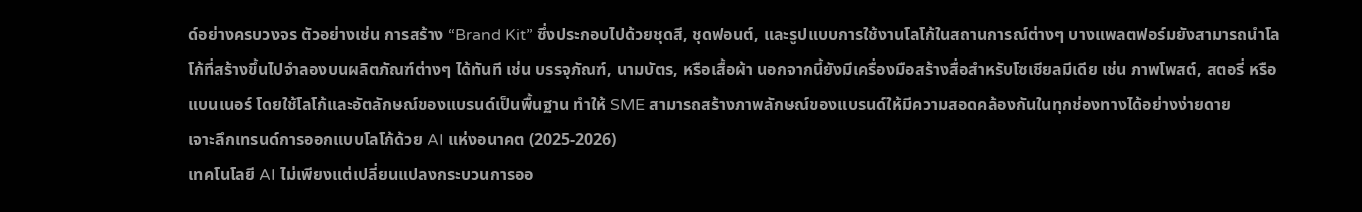ด์อย่างครบวงจร ตัวอย่างเช่น การสร้าง “Brand Kit” ซึ่งประกอบไปด้วยชุดสี, ชุดฟอนต์, และรูปแบบการใช้งานโลโก้ในสถานการณ์ต่างๆ บางแพลตฟอร์มยังสามารถนำโลโก้ที่สร้างขึ้นไปจำลองบนผลิตภัณฑ์ต่างๆ ได้ทันที เช่น บรรจุภัณฑ์, นามบัตร, หรือเสื้อผ้า นอกจากนี้ยังมีเครื่องมือสร้างสื่อสำหรับโซเชียลมีเดีย เช่น ภาพโพสต์, สตอรี่ หรือแบนเนอร์ โดยใช้โลโก้และอัตลักษณ์ของแบรนด์เป็นพื้นฐาน ทำให้ SME สามารถสร้างภาพลักษณ์ของแบรนด์ให้มีความสอดคล้องกันในทุกช่องทางได้อย่างง่ายดาย
เจาะลึกเทรนด์การออกแบบโลโก้ด้วย AI แห่งอนาคต (2025-2026)
เทคโนโลยี AI ไม่เพียงแต่เปลี่ยนแปลงกระบวนการออ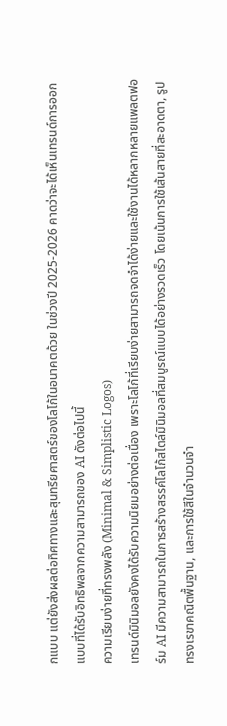กแบบ แต่ยังส่งผลต่อทิศทางและสุนทรียศาสตร์ของโลโก้ในอนาคตด้วย ในช่วงปี 2025-2026 คาดว่าจะได้เห็นเทรนด์การออกแบบที่ได้รับอิทธิพลจากความสามารถของ AI ดังต่อไปนี้
ความเรียบง่ายที่ทรงพลัง (Minimal & Simplistic Logos)
เทรนด์มินิมอลยังคงได้รับความนิยมอย่างต่อเนื่อง เพราะโลโก้ที่เรียบง่ายสามารถจดจำได้ง่ายและใช้งานได้หลากหลายแพลตฟอร์ม AI มีความสามารถในการสร้างสรรค์โลโก้สไตล์มินิมอลที่สมบูรณ์แบบได้อย่างรวดเร็ว โดยเน้นการใช้เส้นสายที่สะอาดตา, รูปทรงเรขาคณิตพื้นฐาน, และการใช้สีในจำนวนจำ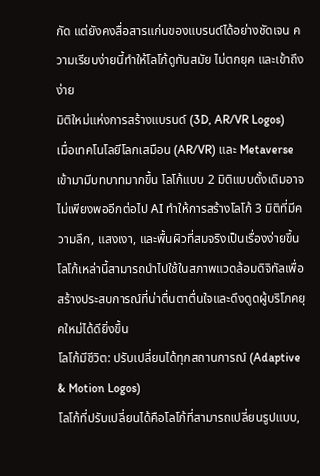กัด แต่ยังคงสื่อสารแก่นของแบรนด์ได้อย่างชัดเจน ความเรียบง่ายนี้ทำให้โลโก้ดูทันสมัย ไม่ตกยุค และเข้าถึงง่าย
มิติใหม่แห่งการสร้างแบรนด์ (3D, AR/VR Logos)
เมื่อเทคโนโลยีโลกเสมือน (AR/VR) และ Metaverse เข้ามามีบทบาทมากขึ้น โลโก้แบบ 2 มิติแบบดั้งเดิมอาจไม่เพียงพออีกต่อไป AI ทำให้การสร้างโลโก้ 3 มิติที่มีความลึก, แสงเงา, และพื้นผิวที่สมจริงเป็นเรื่องง่ายขึ้น โลโก้เหล่านี้สามารถนำไปใช้ในสภาพแวดล้อมดิจิทัลเพื่อสร้างประสบการณ์ที่น่าตื่นตาตื่นใจและดึงดูดผู้บริโภคยุคใหม่ได้ดียิ่งขึ้น
โลโก้มีชีวิต: ปรับเปลี่ยนได้ทุกสถานการณ์ (Adaptive & Motion Logos)
โลโก้ที่ปรับเปลี่ยนได้คือโลโก้ที่สามารถเปลี่ยนรูปแบบ,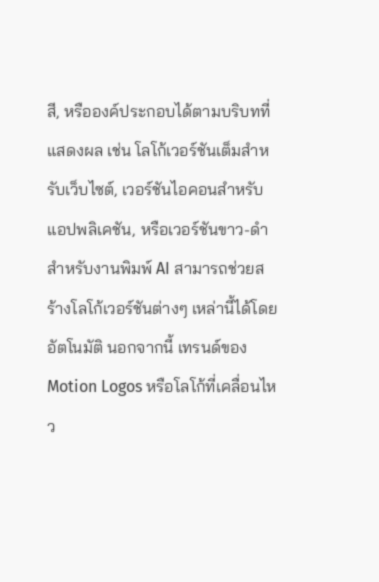สี, หรือองค์ประกอบได้ตามบริบทที่แสดงผล เช่น โลโก้เวอร์ชันเต็มสำหรับเว็บไซต์, เวอร์ชันไอคอนสำหรับแอปพลิเคชัน, หรือเวอร์ชันขาว-ดำสำหรับงานพิมพ์ AI สามารถช่วยสร้างโลโก้เวอร์ชันต่างๆ เหล่านี้ได้โดยอัตโนมัติ นอกจากนี้ เทรนด์ของ Motion Logos หรือโลโก้ที่เคลื่อนไหว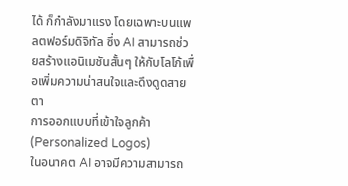ได้ ก็กำลังมาแรง โดยเฉพาะบนแพลตฟอร์มดิจิทัล ซึ่ง AI สามารถช่วยสร้างแอนิเมชันสั้นๆ ให้กับโลโก้เพื่อเพิ่มความน่าสนใจและดึงดูดสายตา
การออกแบบที่เข้าใจลูกค้า (Personalized Logos)
ในอนาคต AI อาจมีความสามารถ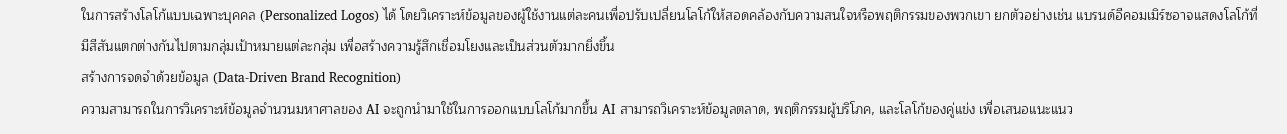ในการสร้างโลโก้แบบเฉพาะบุคคล (Personalized Logos) ได้ โดยวิเคราะห์ข้อมูลของผู้ใช้งานแต่ละคนเพื่อปรับเปลี่ยนโลโก้ให้สอดคล้องกับความสนใจหรือพฤติกรรมของพวกเขา ยกตัวอย่างเช่น แบรนด์อีคอมเมิร์ซอาจแสดงโลโก้ที่มีสีสันแตกต่างกันไปตามกลุ่มเป้าหมายแต่ละกลุ่ม เพื่อสร้างความรู้สึกเชื่อมโยงและเป็นส่วนตัวมากยิ่งขึ้น
สร้างการจดจำด้วยข้อมูล (Data-Driven Brand Recognition)
ความสามารถในการวิเคราะห์ข้อมูลจำนวนมหาศาลของ AI จะถูกนำมาใช้ในการออกแบบโลโก้มากขึ้น AI สามารถวิเคราะห์ข้อมูลตลาด, พฤติกรรมผู้บริโภค, และโลโก้ของคู่แข่ง เพื่อเสนอแนะแนว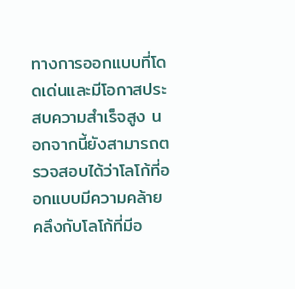ทางการออกแบบที่โดดเด่นและมีโอกาสประสบความสำเร็จสูง นอกจากนี้ยังสามารถตรวจสอบได้ว่าโลโก้ที่ออกแบบมีความคล้ายคลึงกับโลโก้ที่มีอ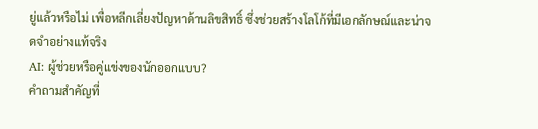ยู่แล้วหรือไม่ เพื่อหลีกเลี่ยงปัญหาด้านลิขสิทธิ์ ซึ่งช่วยสร้างโลโก้ที่มีเอกลักษณ์และน่าจดจำอย่างแท้จริง
AI: ผู้ช่วยหรือคู่แข่งของนักออกแบบ?
คำถามสำคัญที่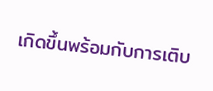เกิดขึ้นพร้อมกับการเติบ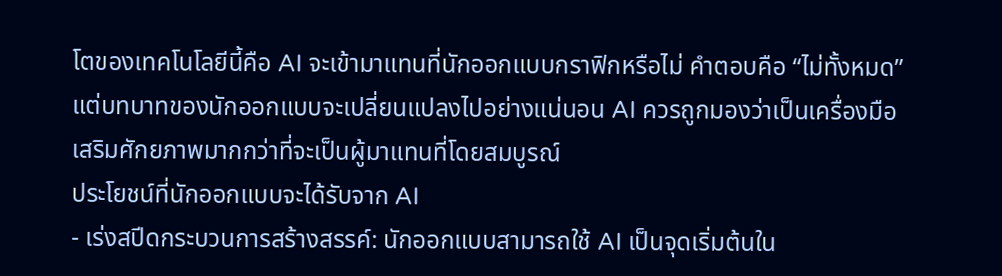โตของเทคโนโลยีนี้คือ AI จะเข้ามาแทนที่นักออกแบบกราฟิกหรือไม่ คำตอบคือ “ไม่ทั้งหมด” แต่บทบาทของนักออกแบบจะเปลี่ยนแปลงไปอย่างแน่นอน AI ควรถูกมองว่าเป็นเครื่องมือเสริมศักยภาพมากกว่าที่จะเป็นผู้มาแทนที่โดยสมบูรณ์
ประโยชน์ที่นักออกแบบจะได้รับจาก AI
- เร่งสปีดกระบวนการสร้างสรรค์: นักออกแบบสามารถใช้ AI เป็นจุดเริ่มต้นใน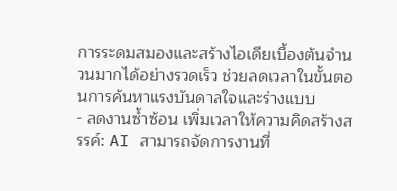การระดมสมองและสร้างไอเดียเบื้องต้นจำนวนมากได้อย่างรวดเร็ว ช่วยลดเวลาในขั้นตอนการค้นหาแรงบันดาลใจและร่างแบบ
- ลดงานซ้ำซ้อน เพิ่มเวลาให้ความคิดสร้างสรรค์: AI สามารถจัดการงานที่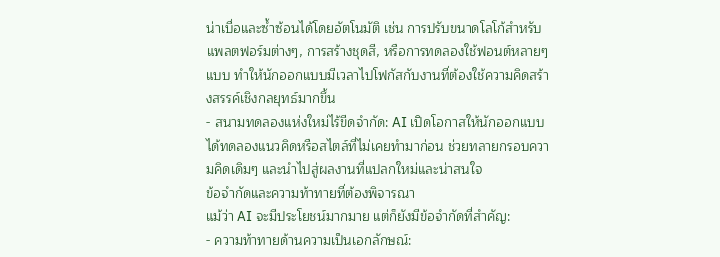น่าเบื่อและซ้ำซ้อนได้โดยอัตโนมัติ เช่น การปรับขนาดโลโก้สำหรับแพลตฟอร์มต่างๆ, การสร้างชุดสี, หรือการทดลองใช้ฟอนต์หลายๆ แบบ ทำให้นักออกแบบมีเวลาไปโฟกัสกับงานที่ต้องใช้ความคิดสร้างสรรค์เชิงกลยุทธ์มากขึ้น
- สนามทดลองแห่งใหม่ไร้ขีดจำกัด: AI เปิดโอกาสให้นักออกแบบได้ทดลองแนวคิดหรือสไตล์ที่ไม่เคยทำมาก่อน ช่วยทลายกรอบความคิดเดิมๆ และนำไปสู่ผลงานที่แปลกใหม่และน่าสนใจ
ข้อจำกัดและความท้าทายที่ต้องพิจารณา
แม้ว่า AI จะมีประโยชน์มากมาย แต่ก็ยังมีข้อจำกัดที่สำคัญ:
- ความท้าทายด้านความเป็นเอกลักษณ์: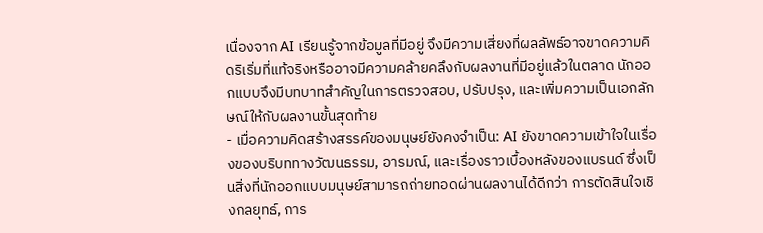เนื่องจาก AI เรียนรู้จากข้อมูลที่มีอยู่ จึงมีความเสี่ยงที่ผลลัพธ์อาจขาดความคิดริเริ่มที่แท้จริงหรืออาจมีความคล้ายคลึงกับผลงานที่มีอยู่แล้วในตลาด นักออกแบบจึงมีบทบาทสำคัญในการตรวจสอบ, ปรับปรุง, และเพิ่มความเป็นเอกลักษณ์ให้กับผลงานขั้นสุดท้าย
- เมื่อความคิดสร้างสรรค์ของมนุษย์ยังคงจำเป็น: AI ยังขาดความเข้าใจในเรื่องของบริบททางวัฒนธรรม, อารมณ์, และเรื่องราวเบื้องหลังของแบรนด์ ซึ่งเป็นสิ่งที่นักออกแบบมนุษย์สามารถถ่ายทอดผ่านผลงานได้ดีกว่า การตัดสินใจเชิงกลยุทธ์, การ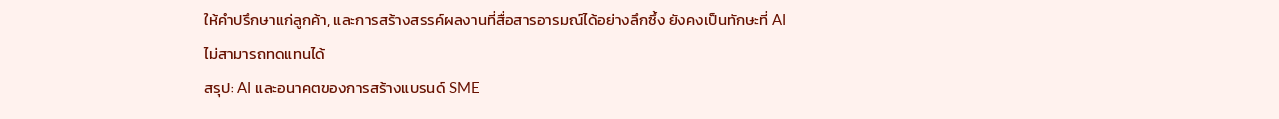ให้คำปรึกษาแก่ลูกค้า, และการสร้างสรรค์ผลงานที่สื่อสารอารมณ์ได้อย่างลึกซึ้ง ยังคงเป็นทักษะที่ AI ไม่สามารถทดแทนได้
สรุป: AI และอนาคตของการสร้างแบรนด์ SME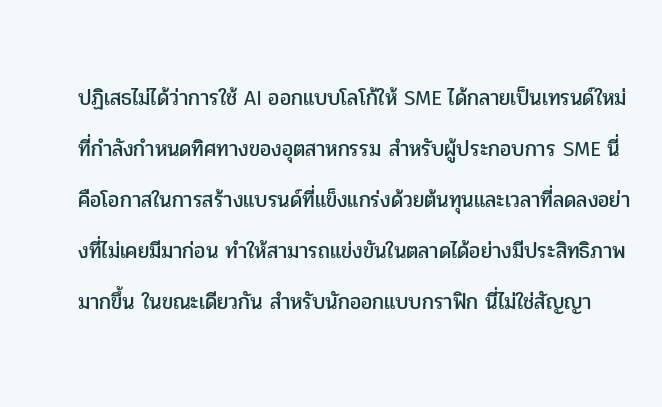ปฏิเสธไม่ได้ว่าการใช้ AI ออกแบบโลโก้ให้ SME ได้กลายเป็นเทรนด์ใหม่ที่กำลังกำหนดทิศทางของอุตสาหกรรม สำหรับผู้ประกอบการ SME นี่คือโอกาสในการสร้างแบรนด์ที่แข็งแกร่งด้วยต้นทุนและเวลาที่ลดลงอย่างที่ไม่เคยมีมาก่อน ทำให้สามารถแข่งขันในตลาดได้อย่างมีประสิทธิภาพมากขึ้น ในขณะเดียวกัน สำหรับนักออกแบบกราฟิก นี่ไม่ใช่สัญญา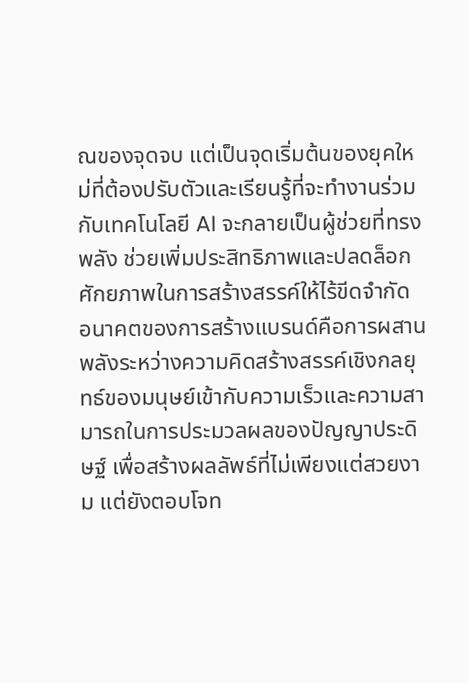ณของจุดจบ แต่เป็นจุดเริ่มต้นของยุคใหม่ที่ต้องปรับตัวและเรียนรู้ที่จะทำงานร่วมกับเทคโนโลยี AI จะกลายเป็นผู้ช่วยที่ทรงพลัง ช่วยเพิ่มประสิทธิภาพและปลดล็อกศักยภาพในการสร้างสรรค์ให้ไร้ขีดจำกัด
อนาคตของการสร้างแบรนด์คือการผสานพลังระหว่างความคิดสร้างสรรค์เชิงกลยุทธ์ของมนุษย์เข้ากับความเร็วและความสามารถในการประมวลผลของปัญญาประดิษฐ์ เพื่อสร้างผลลัพธ์ที่ไม่เพียงแต่สวยงาม แต่ยังตอบโจท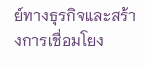ย์ทางธุรกิจและสร้างการเชื่อมโยง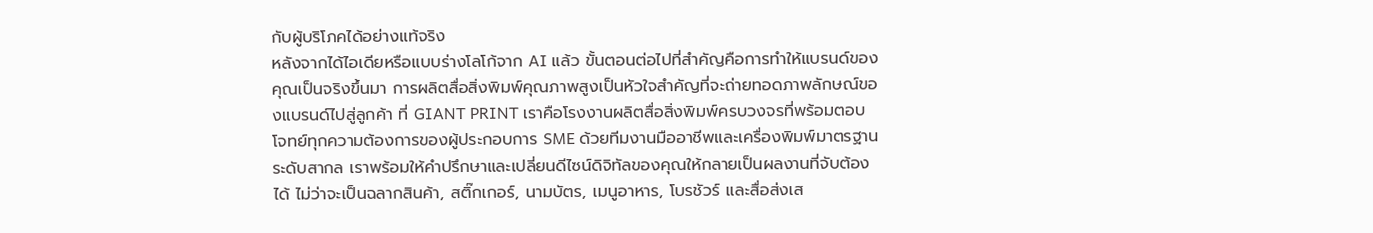กับผู้บริโภคได้อย่างแท้จริง
หลังจากได้ไอเดียหรือแบบร่างโลโก้จาก AI แล้ว ขั้นตอนต่อไปที่สำคัญคือการทำให้แบรนด์ของคุณเป็นจริงขึ้นมา การผลิตสื่อสิ่งพิมพ์คุณภาพสูงเป็นหัวใจสำคัญที่จะถ่ายทอดภาพลักษณ์ของแบรนด์ไปสู่ลูกค้า ที่ GIANT PRINT เราคือโรงงานผลิตสื่อสิ่งพิมพ์ครบวงจรที่พร้อมตอบโจทย์ทุกความต้องการของผู้ประกอบการ SME ด้วยทีมงานมืออาชีพและเครื่องพิมพ์มาตรฐานระดับสากล เราพร้อมให้คำปรึกษาและเปลี่ยนดีไซน์ดิจิทัลของคุณให้กลายเป็นผลงานที่จับต้องได้ ไม่ว่าจะเป็นฉลากสินค้า, สติ๊กเกอร์, นามบัตร, เมนูอาหาร, โบรชัวร์ และสื่อส่งเส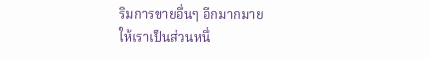ริมการขายอื่นๆ อีกมากมาย
ให้เราเป็นส่วนหนึ่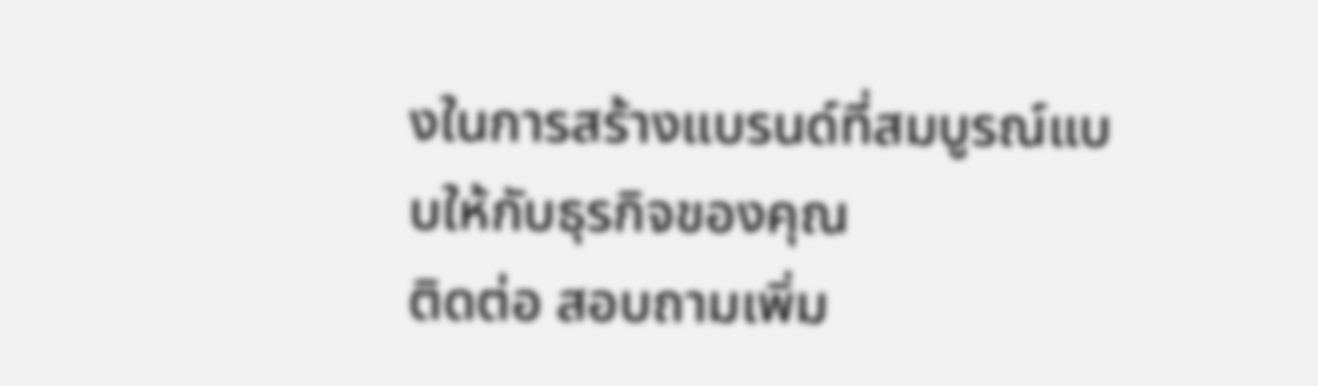งในการสร้างแบรนด์ที่สมบูรณ์แบบให้กับธุรกิจของคุณ
ติดต่อ สอบถามเพิ่ม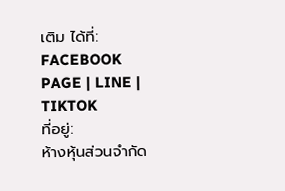เติม ได้ที่:
FACEBOOK PAGE | LINE | TIKTOK
ที่อยู่:
ห้างหุ้นส่วนจำกัด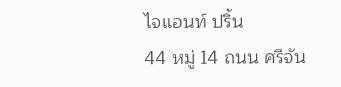ไจแอนท์ ปริ้น
44 หมู่ 14 ถนน ศรีจัน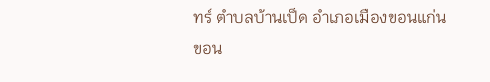ทร์ ตำบลบ้านเป็ด อำเภอเมืองขอนแก่น ขอน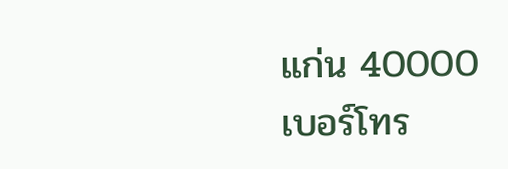แก่น 40000
เบอร์โทร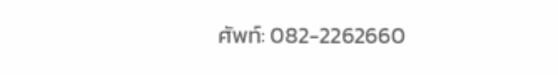ศัพท์: 082-2262660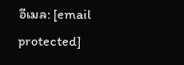อีเมล: [email protected]